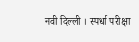नवी दिल्ली । स्पर्धा परीक्षा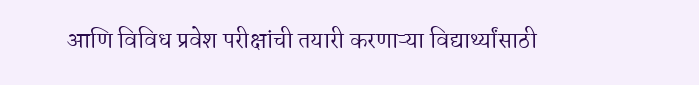आणि विविध प्रवेश परीक्षांची तयारी करणाऱ्या विद्यार्थ्यांसाठी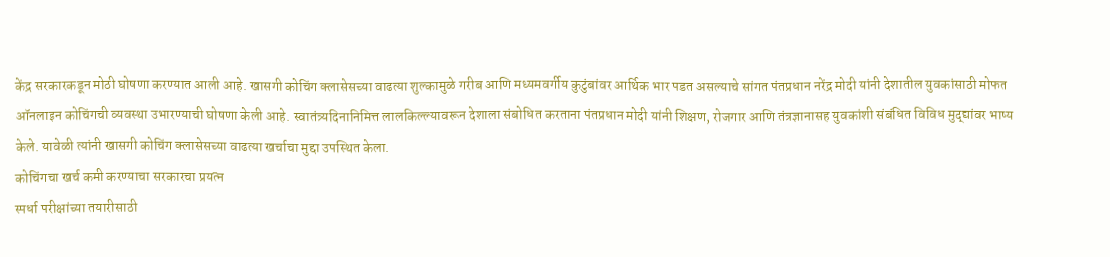केंद्र सरकारकडून मोठी घोषणा करण्यात आली आहे. खासगी कोचिंग क्लासेसच्या वाढत्या शुल्कामुळे गरीब आणि मध्यमवर्गीय कुटुंबांवर आर्थिक भार पडत असल्याचे सांगत पंतप्रधान नरेंद्र मोदी यांनी देशातील युवकांसाठी मोफत ऑनलाइन कोचिंगची व्यवस्था उभारण्याची घोषणा केली आहे. स्वातंत्र्यदिनानिमित्त लालकिल्ल्यावरून देशाला संबोधित करताना पंतप्रधान मोदी यांनी शिक्षण, रोजगार आणि तंत्रज्ञानासह युवकांशी संबंधित विविध मुद्द्यांवर भाष्य केले. यावेळी त्यांनी खासगी कोचिंग क्लासेसच्या वाढत्या खर्चाचा मुद्दा उपस्थित केला.
कोचिंगचा खर्च कमी करण्याचा सरकारचा प्रयत्न
स्पर्धा परीक्षांच्या तयारीसाठी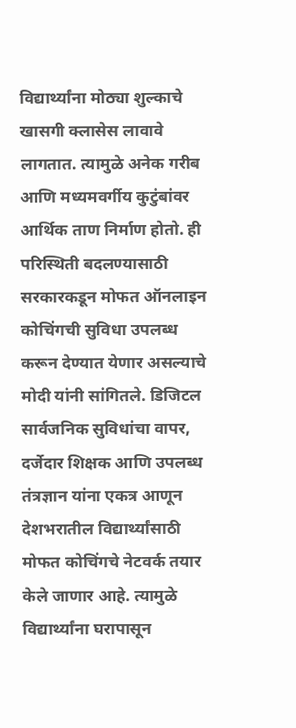विद्यार्थ्यांना मोठ्या शुल्काचे खासगी क्लासेस लावावे लागतात. त्यामुळे अनेक गरीब आणि मध्यमवर्गीय कुटुंबांवर आर्थिक ताण निर्माण होतो. ही परिस्थिती बदलण्यासाठी सरकारकडून मोफत ऑनलाइन कोचिंगची सुविधा उपलब्ध करून देण्यात येणार असल्याचे मोदी यांनी सांगितले. डिजिटल सार्वजनिक सुविधांचा वापर, दर्जेदार शिक्षक आणि उपलब्ध तंत्रज्ञान यांना एकत्र आणून देशभरातील विद्यार्थ्यांसाठी मोफत कोचिंगचे नेटवर्क तयार केले जाणार आहे. त्यामुळे विद्यार्थ्यांना घरापासून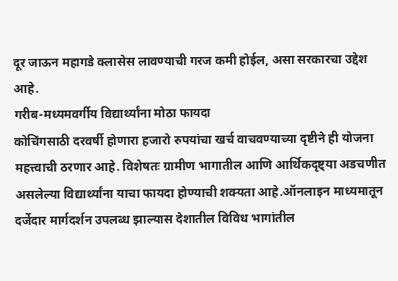दूर जाऊन महागडे क्लासेस लावण्याची गरज कमी होईल, असा सरकारचा उद्देश आहे.
गरीब-मध्यमवर्गीय विद्यार्थ्यांना मोठा फायदा
कोचिंगसाठी दरवर्षी होणारा हजारो रुपयांचा खर्च वाचवण्याच्या दृष्टीने ही योजना महत्त्वाची ठरणार आहे. विशेषतः ग्रामीण भागातील आणि आर्थिकदृष्ट्या अडचणीत असलेल्या विद्यार्थ्यांना याचा फायदा होण्याची शक्यता आहे.ऑनलाइन माध्यमातून दर्जेदार मार्गदर्शन उपलब्ध झाल्यास देशातील विविध भागांतील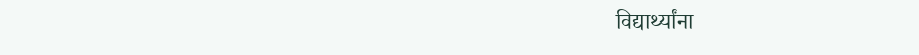विद्यार्थ्यांना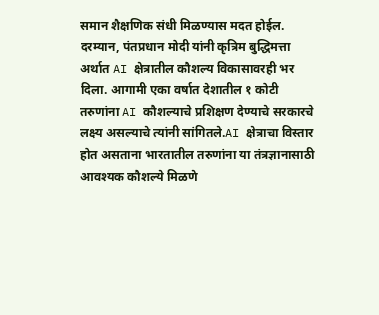समान शैक्षणिक संधी मिळण्यास मदत होईल.
दरम्यान, पंतप्रधान मोदी यांनी कृत्रिम बुद्धिमत्ता अर्थात AI क्षेत्रातील कौशल्य विकासावरही भर दिला. आगामी एका वर्षात देशातील १ कोटी तरुणांना AI कौशल्याचे प्रशिक्षण देण्याचे सरकारचे लक्ष्य असल्याचे त्यांनी सांगितले.AI क्षेत्राचा विस्तार होत असताना भारतातील तरुणांना या तंत्रज्ञानासाठी आवश्यक कौशल्ये मिळणे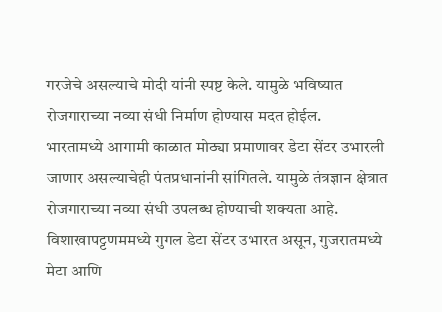गरजेचे असल्याचे मोदी यांनी स्पष्ट केले. यामुळे भविष्यात रोजगाराच्या नव्या संधी निर्माण होण्यास मदत होईल.
भारतामध्ये आगामी काळात मोठ्या प्रमाणावर डेटा सेंटर उभारली जाणार असल्याचेही पंतप्रधानांनी सांगितले. यामुळे तंत्रज्ञान क्षेत्रात रोजगाराच्या नव्या संधी उपलब्ध होण्याची शक्यता आहे. विशाखापट्टणममध्ये गुगल डेटा सेंटर उभारत असून, गुजरातमध्ये मेटा आणि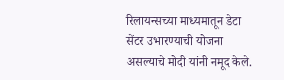रिलायन्सच्या माध्यमातून डेटा सेंटर उभारण्याची योजना असल्याचे मोदी यांनी नमूद केले.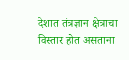देशात तंत्रज्ञान क्षेत्राचा विस्तार होत असताना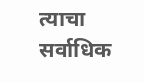त्याचा सर्वाधिक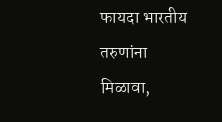फायदा भारतीय तरुणांना मिळावा,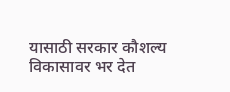यासाठी सरकार कौशल्य विकासावर भर देत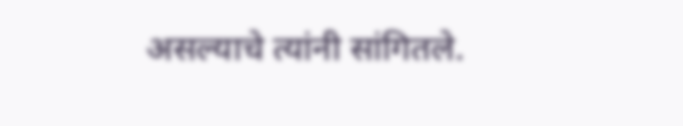असल्याचे त्यांनी सांगितले.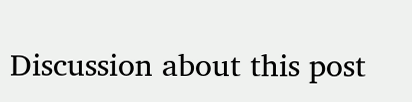Discussion about this post